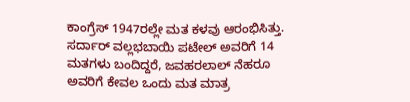ಕಾಂಗ್ರೆಸ್ 1947ರಲ್ಲೇ ಮತ ಕಳವು ಆರಂಭಿಸಿತ್ತು. ಸರ್ದಾರ್ ವಲ್ಲಭಬಾಯಿ ಪಟೇಲ್ ಅವರಿಗೆ 14 ಮತಗಳು ಬಂದಿದ್ದರೆ, ಜವಹರಲಾಲ್ ನೆಹರೂ ಅವರಿಗೆ ಕೇವಲ ಒಂದು ಮತ ಮಾತ್ರ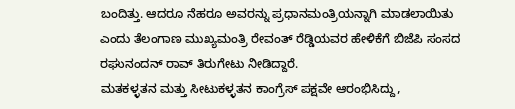ಬಂದಿತ್ತು. ಆದರೂ ನೆಹರೂ ಅವರನ್ನು ಪ್ರಧಾನಮಂತ್ರಿಯನ್ನಾಗಿ ಮಾಡಲಾಯಿತು ಎಂದು ತೆಲಂಗಾಣ ಮುಖ್ಯಮಂತ್ರಿ ರೇವಂತ್ ರೆಡ್ಡಿಯವರ ಹೇಳಿಕೆಗೆ ಬಿಜೆಪಿ ಸಂಸದ ರಘುನಂದನ್ ರಾವ್ ತಿರುಗೇಟು ನೀಡಿದ್ದಾರೆ.
ಮತಕಳ್ಳತನ ಮತ್ತು ಸೀಟುಕಳ್ಳತನ ಕಾಂಗ್ರೆಸ್ ಪಕ್ಷವೇ ಆರಂಭಿಸಿದ್ದು,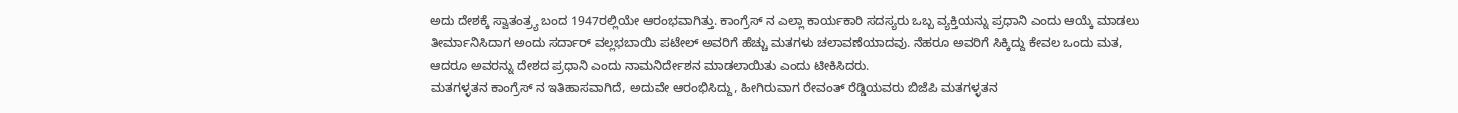ಅದು ದೇಶಕ್ಕೆ ಸ್ವಾತಂತ್ರ್ಯ ಬಂದ 1947ರಲ್ಲಿಯೇ ಆರಂಭವಾಗಿತ್ತು. ಕಾಂಗ್ರೆಸ್ ನ ಎಲ್ಲಾ ಕಾರ್ಯಕಾರಿ ಸದಸ್ಯರು ಒಬ್ಬ ವ್ಯಕ್ತಿಯನ್ನು ಪ್ರಧಾನಿ ಎಂದು ಆಯ್ಕೆ ಮಾಡಲು ತೀರ್ಮಾನಿಸಿದಾಗ ಅಂದು ಸರ್ದಾರ್ ವಲ್ಲಭಬಾಯಿ ಪಟೇಲ್ ಅವರಿಗೆ ಹೆಚ್ಚು ಮತಗಳು ಚಲಾವಣೆಯಾದವು. ನೆಹರೂ ಅವರಿಗೆ ಸಿಕ್ಕಿದ್ದು ಕೇವಲ ಒಂದು ಮತ, ಆದರೂ ಅವರನ್ನು ದೇಶದ ಪ್ರಧಾನಿ ಎಂದು ನಾಮನಿರ್ದೇಶನ ಮಾಡಲಾಯಿತು ಎಂದು ಟೀಕಿಸಿದರು.
ಮತಗಳ್ಳತನ ಕಾಂಗ್ರೆಸ್ ನ ಇತಿಹಾಸವಾಗಿದೆ, ಅದುವೇ ಆರಂಭಿಸಿದ್ದು, ಹೀಗಿರುವಾಗ ರೇವಂತ್ ರೆಡ್ಡಿಯವರು ಬಿಜೆಪಿ ಮತಗಳ್ಳತನ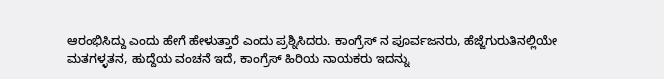ಆರಂಭಿಸಿದ್ದು ಎಂದು ಹೇಗೆ ಹೇಳುತ್ತಾರೆ ಎಂದು ಪ್ರಶ್ನಿಸಿದರು. ಕಾಂಗ್ರೆಸ್ ನ ಪೂರ್ವಜನರು, ಹೆಜ್ಜೆಗುರುತಿನಲ್ಲಿಯೇ ಮತಗಳ್ಳತನ, ಹುದ್ದೆಯ ವಂಚನೆ ಇದೆ, ಕಾಂಗ್ರೆಸ್ ಹಿರಿಯ ನಾಯಕರು ಇದನ್ನು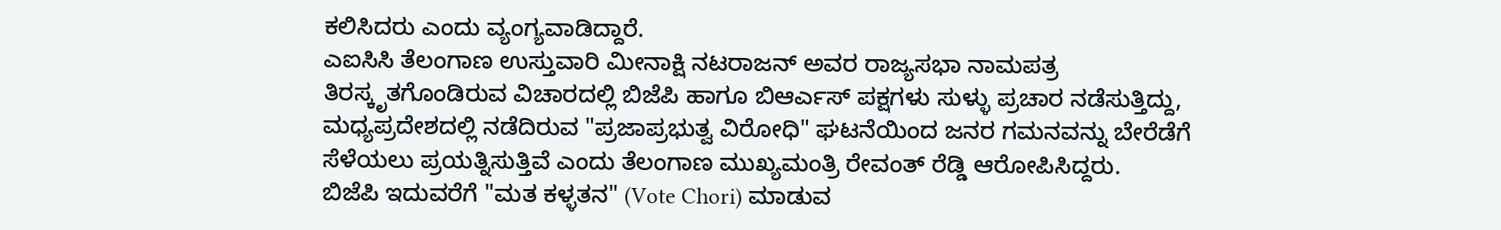ಕಲಿಸಿದರು ಎಂದು ವ್ಯಂಗ್ಯವಾಡಿದ್ದಾರೆ.
ಎಐಸಿಸಿ ತೆಲಂಗಾಣ ಉಸ್ತುವಾರಿ ಮೀನಾಕ್ಷಿ ನಟರಾಜನ್ ಅವರ ರಾಜ್ಯಸಭಾ ನಾಮಪತ್ರ ತಿರಸ್ಕೃತಗೊಂಡಿರುವ ವಿಚಾರದಲ್ಲಿ ಬಿಜೆಪಿ ಹಾಗೂ ಬಿಆರ್ಎಸ್ ಪಕ್ಷಗಳು ಸುಳ್ಳು ಪ್ರಚಾರ ನಡೆಸುತ್ತಿದ್ದು, ಮಧ್ಯಪ್ರದೇಶದಲ್ಲಿ ನಡೆದಿರುವ "ಪ್ರಜಾಪ್ರಭುತ್ವ ವಿರೋಧಿ" ಘಟನೆಯಿಂದ ಜನರ ಗಮನವನ್ನು ಬೇರೆಡೆಗೆ ಸೆಳೆಯಲು ಪ್ರಯತ್ನಿಸುತ್ತಿವೆ ಎಂದು ತೆಲಂಗಾಣ ಮುಖ್ಯಮಂತ್ರಿ ರೇವಂತ್ ರೆಡ್ಡಿ ಆರೋಪಿಸಿದ್ದರು.
ಬಿಜೆಪಿ ಇದುವರೆಗೆ "ಮತ ಕಳ್ಳತನ" (Vote Chori) ಮಾಡುವ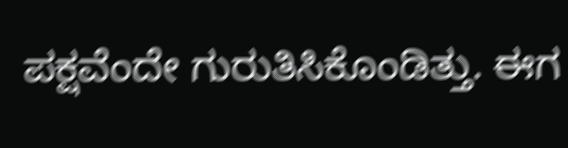ಪಕ್ಷವೆಂದೇ ಗುರುತಿಸಿಕೊಂಡಿತ್ತು. ಈಗ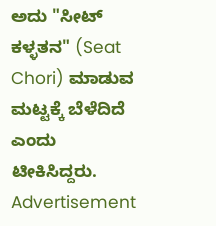ಅದು "ಸೀಟ್ ಕಳ್ಳತನ" (Seat Chori) ಮಾಡುವ ಮಟ್ಟಕ್ಕೆ ಬೆಳೆದಿದೆ ಎಂದು ಟೀಕಿಸಿದ್ದರು.
Advertisement